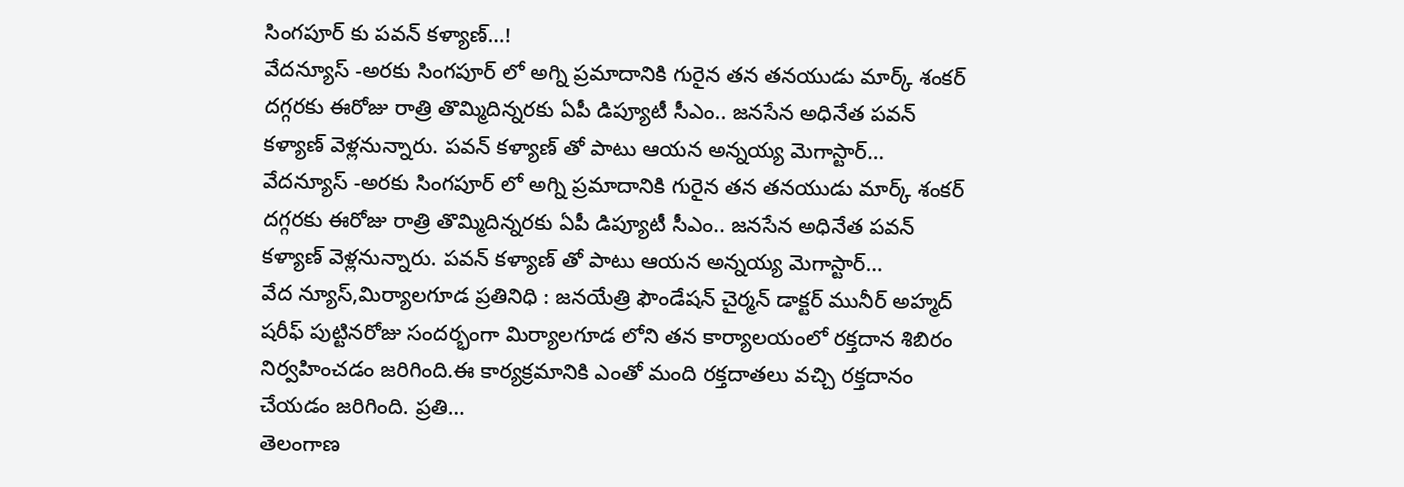సింగపూర్ కు పవన్ కళ్యాణ్…!
వేదన్యూస్ -అరకు సింగపూర్ లో అగ్ని ప్రమాదానికి గురైన తన తనయుడు మార్క్ శంకర్ దగ్గరకు ఈరోజు రాత్రి తొమ్మిదిన్నరకు ఏపీ డిప్యూటీ సీఎం.. జనసేన అధినేత పవన్ కళ్యాణ్ వెళ్లనున్నారు. పవన్ కళ్యాణ్ తో పాటు ఆయన అన్నయ్య మెగాస్టార్…
వేదన్యూస్ -అరకు సింగపూర్ లో అగ్ని ప్రమాదానికి గురైన తన తనయుడు మార్క్ శంకర్ దగ్గరకు ఈరోజు రాత్రి తొమ్మిదిన్నరకు ఏపీ డిప్యూటీ సీఎం.. జనసేన అధినేత పవన్ కళ్యాణ్ వెళ్లనున్నారు. పవన్ కళ్యాణ్ తో పాటు ఆయన అన్నయ్య మెగాస్టార్…
వేద న్యూస్,మిర్యాలగూడ ప్రతినిధి : జనయేత్రి ఫౌండేషన్ చైర్మన్ డాక్టర్ మునీర్ అహ్మద్ షరీఫ్ పుట్టినరోజు సందర్భంగా మిర్యాలగూడ లోని తన కార్యాలయంలో రక్తదాన శిబిరం నిర్వహించడం జరిగింది.ఈ కార్యక్రమానికి ఎంతో మంది రక్తదాతలు వచ్చి రక్తదానం చేయడం జరిగింది. ప్రతి…
తెలంగాణ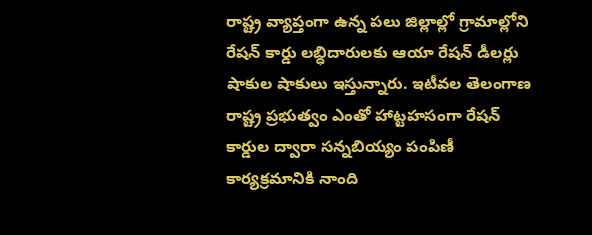రాష్ట్ర వ్యాప్తంగా ఉన్న పలు జిల్లాల్లో గ్రామాల్లోని రేషన్ కార్డు లబ్ధిదారులకు ఆయా రేషన్ డీలర్లు షాకుల షాకులు ఇస్తున్నారు. ఇటీవల తెలంగాణ రాష్ట్ర ప్రభుత్వం ఎంతో హాట్టహసంగా రేషన్ కార్డుల ద్వారా సన్నబియ్యం పంపిణీ కార్యక్రమానికి నాంది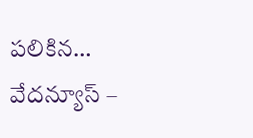పలికిన…
వేదన్యూస్ –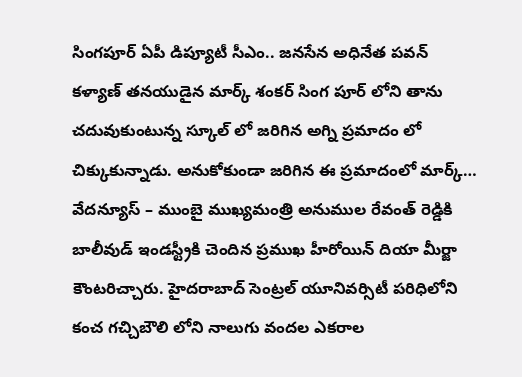సింగపూర్ ఏపీ డిప్యూటీ సీఎం.. జనసేన అధినేత పవన్ కళ్యాణ్ తనయుడైన మార్క్ శంకర్ సింగ పూర్ లోని తాను చదువుకుంటున్న స్కూల్ లో జరిగిన అగ్ని ప్రమాదం లో చిక్కుకున్నాడు. అనుకోకుండా జరిగిన ఈ ప్రమాదంలో మార్క్…
వేదన్యూస్ – ముంబై ముఖ్యమంత్రి అనుముల రేవంత్ రెడ్డికి బాలీవుడ్ ఇండస్ట్రీకి చెందిన ప్రముఖ హీరోయిన్ దియా మీర్జా కౌంటరిచ్చారు. హైదరాబాద్ సెంట్రల్ యూనివర్సిటీ పరిధిలోని కంచ గచ్చిబౌలి లోని నాలుగు వందల ఎకరాల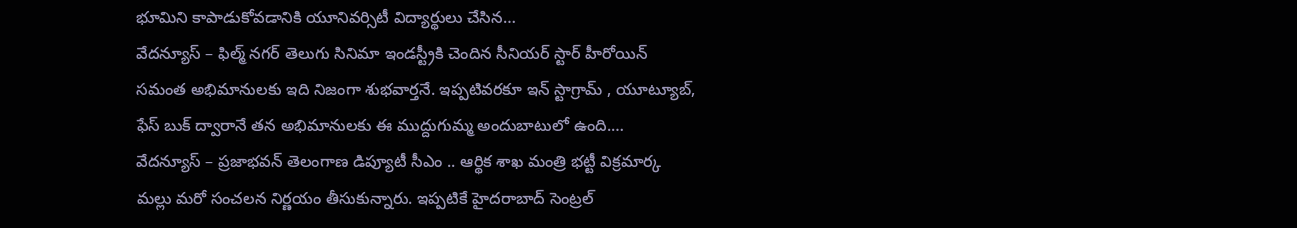భూమిని కాపాడుకోవడానికి యూనివర్సిటీ విద్యార్థులు చేసిన…
వేదన్యూస్ – ఫిల్మ్ నగర్ తెలుగు సినిమా ఇండస్ట్రీకి చెందిన సీనియర్ స్టార్ హీరోయిన్ సమంత అభిమానులకు ఇది నిజంగా శుభవార్తనే. ఇప్పటివరకూ ఇన్ స్టాగ్రామ్ , యూట్యూబ్, ఫేస్ బుక్ ద్వారానే తన అభిమానులకు ఈ ముద్దుగుమ్మ అందుబాటులో ఉంది.…
వేదన్యూస్ – ప్రజాభవన్ తెలంగాణ డిప్యూటీ సీఎం .. ఆర్థిక శాఖ మంత్రి భట్టీ విక్రమార్క మల్లు మరో సంచలన నిర్ణయం తీసుకున్నారు. ఇప్పటికే హైదరాబాద్ సెంట్రల్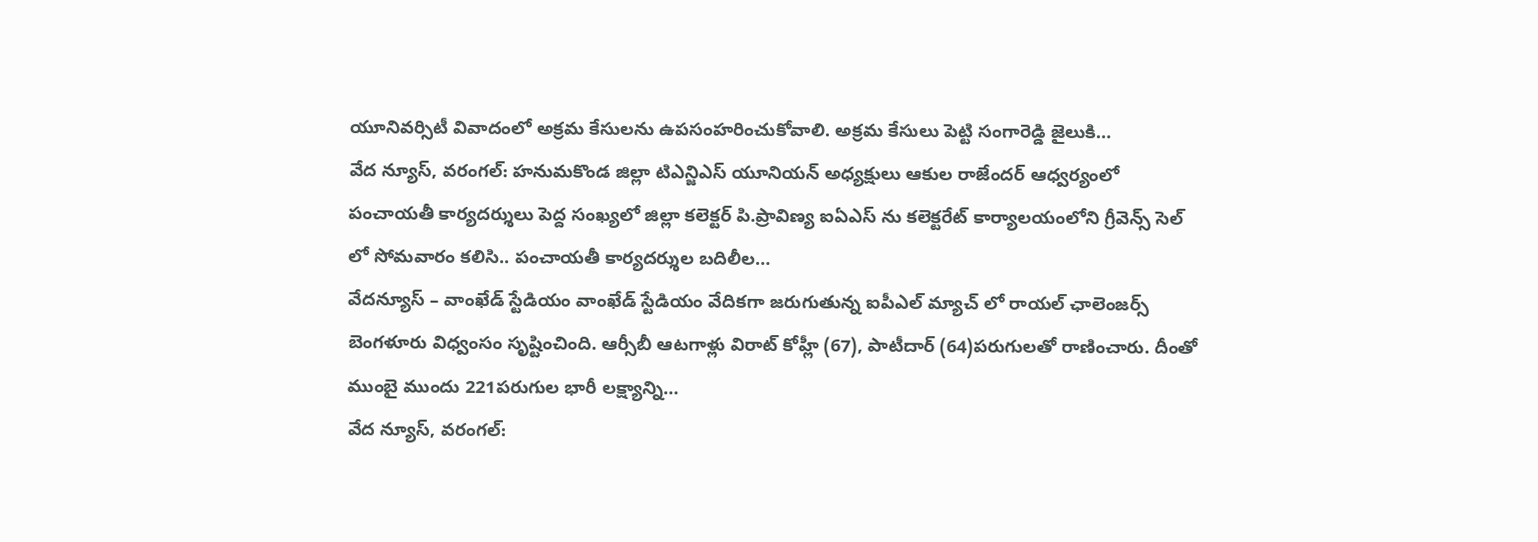యూనివర్సిటీ వివాదంలో అక్రమ కేసులను ఉపసంహరించుకోవాలి. అక్రమ కేసులు పెట్టి సంగారెడ్డి జైలుకి…
వేద న్యూస్, వరంగల్: హనుమకొండ జిల్లా టిఎన్జిఎస్ యూనియన్ అధ్యక్షులు ఆకుల రాజేందర్ ఆధ్వర్యంలో పంచాయతీ కార్యదర్శులు పెద్ద సంఖ్యలో జిల్లా కలెక్టర్ పి.ప్రావిణ్య ఐఏఎస్ ను కలెక్టరేట్ కార్యాలయంలోని గ్రీవెన్స్ సెల్ లో సోమవారం కలిసి.. పంచాయతీ కార్యదర్శుల బదిలీల…
వేదన్యూస్ – వాంఖేడ్ స్టేడియం వాంఖేడ్ స్టేడియం వేదికగా జరుగుతున్న ఐపీఎల్ మ్యాచ్ లో రాయల్ ఛాలెంజర్స్ బెంగళూరు విధ్వంసం సృష్టించింది. ఆర్సీబీ ఆటగాళ్లు విరాట్ కోహ్లీ (67), పాటీదార్ (64)పరుగులతో రాణించారు. దీంతో ముంబై ముందు 221పరుగుల భారీ లక్ష్యాన్ని…
వేద న్యూస్, వరంగల్: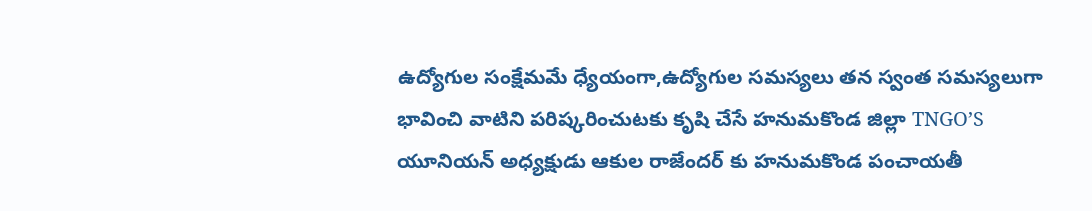ఉద్యోగుల సంక్షేమమే ధ్యేయంగా,ఉద్యోగుల సమస్యలు తన స్వంత సమస్యలుగా భావించి వాటిని పరిష్కరించుటకు కృషి చేసే హనుమకొండ జిల్లా TNGO’S యూనియన్ అధ్యక్షుడు ఆకుల రాజేందర్ కు హనుమకొండ పంచాయతీ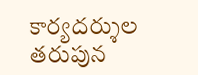కార్యదర్శుల తరుపున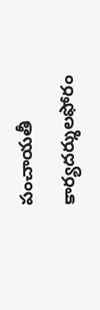పంచాయతీ కార్యదర్శులఫోరం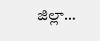జిల్లా…